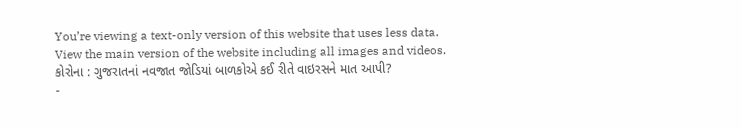You’re viewing a text-only version of this website that uses less data. View the main version of the website including all images and videos.
કોરોના : ગુજરાતનાં નવજાત જોડિયાં બાળકોએ કઈ રીતે વાઇરસને માત આપી?
-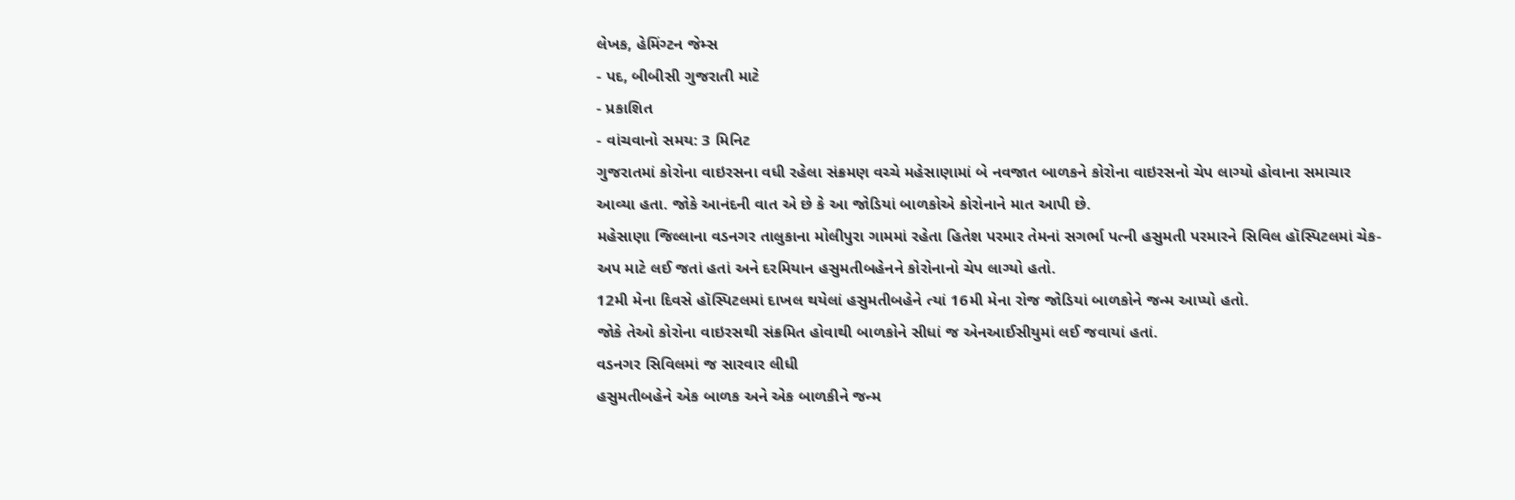લેખક, હેમિંગ્ટન જેમ્સ
- પદ, બીબીસી ગુજરાતી માટે
- પ્રકાશિત
- વાંચવાનો સમય: 3 મિનિટ
ગુજરાતમાં કોરોના વાઇરસના વધી રહેલા સંક્રમણ વચ્ચે મહેસાણામાં બે નવજાત બાળકને કોરોના વાઇરસનો ચેપ લાગ્યો હોવાના સમાચાર આવ્યા હતા. જોકે આનંદની વાત એ છે કે આ જોડિયાં બાળકોએ કોરોનાને માત આપી છે.
મહેસાણા જિલ્લાના વડનગર તાલુકાના મોલીપુરા ગામમાં રહેતા હિતેશ પરમાર તેમનાં સગર્ભા પત્ની હસુમતી પરમારને સિવિલ હૉસ્પિટલમાં ચેક-અપ માટે લઈ જતાં હતાં અને દરમિયાન હસુમતીબહેનને કોરોનાનો ચેપ લાગ્યો હતો.
12મી મેના દિવસે હૉસ્પિટલમાં દાખલ થયેલાં હસુમતીબહેને ત્યાં 16મી મેના રોજ જોડિયાં બાળકોને જન્મ આપ્યો હતો.
જોકે તેઓ કોરોના વાઇરસથી સંક્રમિત હોવાથી બાળકોને સીધાં જ એનઆઈસીયુમાં લઈ જવાયાં હતાં.
વડનગર સિવિલમાં જ સારવાર લીધી
હસુમતીબહેને એક બાળક અને એક બાળકીને જન્મ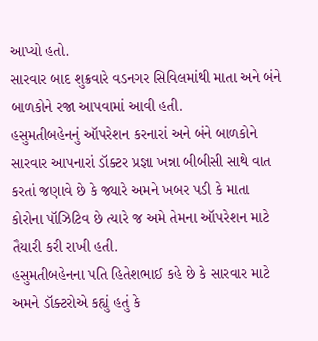આપ્યો હતો.
સારવાર બાદ શુક્રવારે વડનગર સિવિલમાંથી માતા અને બંને બાળકોને રજા આપવામાં આવી હતી.
હસુમતીબહેનનું ઑપરેશન કરનારાં અને બંને બાળકોને સારવાર આપનારાં ડૉક્ટર પ્રજ્ઞા ખન્ના બીબીસી સાથે વાત કરતાં જણાવે છે કે જ્યારે અમને ખબર પડી કે માતા કોરોના પૉઝિટિવ છે ત્યારે જ અમે તેમના ઑપરેશન માટે તૈયારી કરી રાખી હતી.
હસુમતીબહેનના પતિ હિતેશભાઈ કહે છે કે સારવાર માટે અમને ડૉક્ટરોએ કહ્યું હતું કે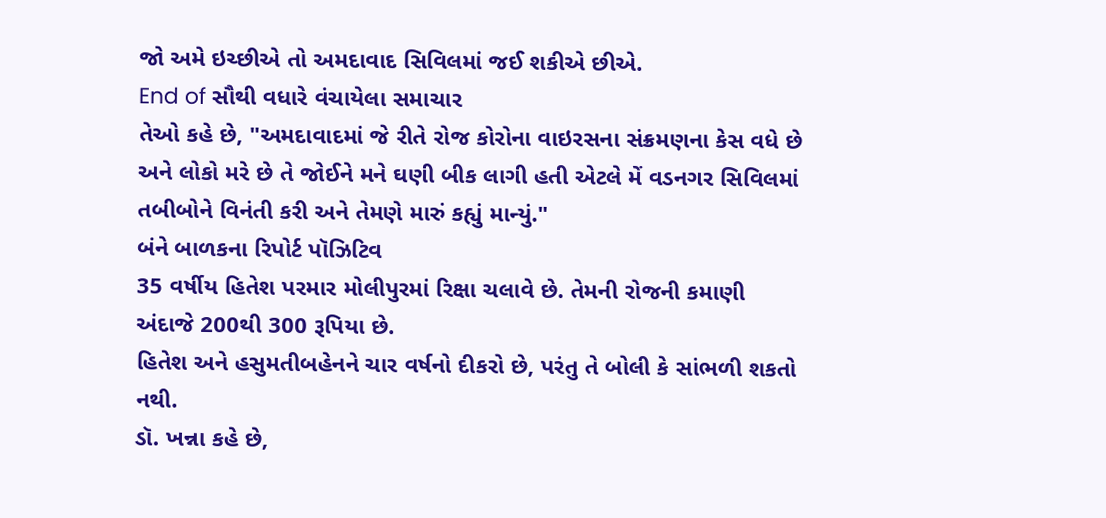જો અમે ઇચ્છીએ તો અમદાવાદ સિવિલમાં જઈ શકીએ છીએ.
End of સૌથી વધારે વંચાયેલા સમાચાર
તેઓ કહે છે, "અમદાવાદમાં જે રીતે રોજ કોરોના વાઇરસના સંક્રમણના કેસ વધે છે અને લોકો મરે છે તે જોઈને મને ઘણી બીક લાગી હતી એટલે મેં વડનગર સિવિલમાં તબીબોને વિનંતી કરી અને તેમણે મારું કહ્યું માન્યું."
બંને બાળકના રિપોર્ટ પૉઝિટિવ
35 વર્ષીય હિતેશ પરમાર મોલીપુરમાં રિક્ષા ચલાવે છે. તેમની રોજની કમાણી અંદાજે 200થી 300 રૂપિયા છે.
હિતેશ અને હસુમતીબહેનને ચાર વર્ષનો દીકરો છે, પરંતુ તે બોલી કે સાંભળી શકતો નથી.
ડૉ. ખન્ના કહે છે,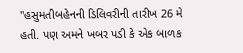"હસુમતીબહેનની ડિલિવરીની તારીખ 26 મે હતી. પણ અમને ખબર પડી કે એક બાળક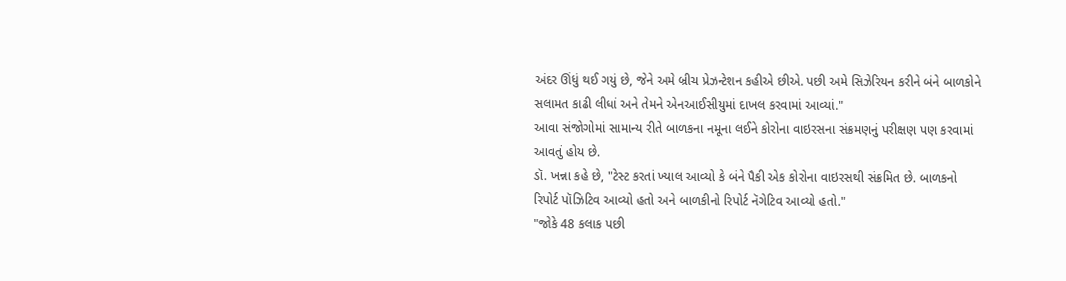અંદર ઊંધું થઈ ગયું છે, જેને અમે બ્રીચ પ્રેઝન્ટેશન કહીએ છીએ. પછી અમે સિઝેરિયન કરીને બંને બાળકોને સલામત કાઢી લીધાં અને તેમને એનઆઈસીયુમાં દાખલ કરવામાં આવ્યાં."
આવા સંજોગોમાં સામાન્ય રીતે બાળકના નમૂના લઈને કોરોના વાઇરસના સંક્રમણનું પરીક્ષણ પણ કરવામાં આવતું હોય છે.
ડૉ. ખન્ના કહે છે, "ટેસ્ટ કરતાં ખ્યાલ આવ્યો કે બંને પૈકી એક કોરોના વાઇરસથી સંક્રમિત છે. બાળકનો રિપોર્ટ પૉઝિટિવ આવ્યો હતો અને બાળકીનો રિપોર્ટ નૅગેટિવ આવ્યો હતો."
"જોકે 48 કલાક પછી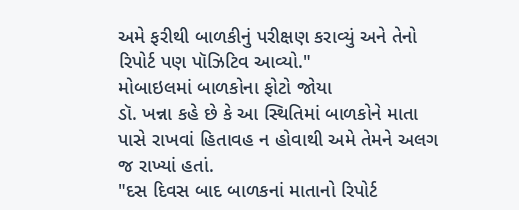અમે ફરીથી બાળકીનું પરીક્ષણ કરાવ્યું અને તેનો રિપોર્ટ પણ પૉઝિટિવ આવ્યો."
મોબાઇલમાં બાળકોના ફોટો જોયા
ડૉ. ખન્ના કહે છે કે આ સ્થિતિમાં બાળકોને માતા પાસે રાખવાં હિતાવહ ન હોવાથી અમે તેમને અલગ જ રાખ્યાં હતાં.
"દસ દિવસ બાદ બાળકનાં માતાનો રિપોર્ટ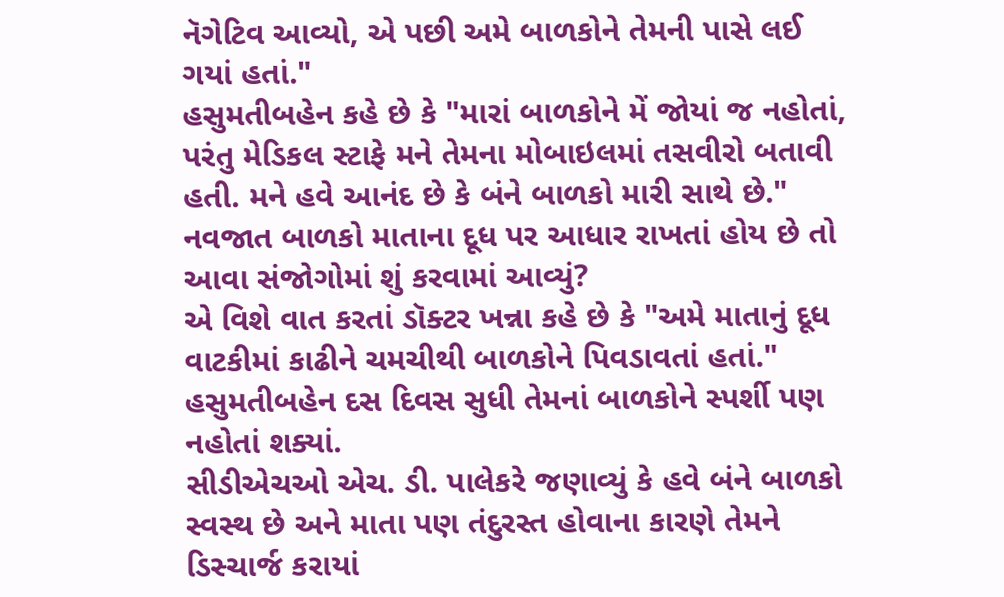નૅગેટિવ આવ્યો, એ પછી અમે બાળકોને તેમની પાસે લઈ ગયાં હતાં."
હસુમતીબહેન કહે છે કે "મારાં બાળકોને મેં જોયાં જ નહોતાં, પરંતુ મેડિકલ સ્ટાફે મને તેમના મોબાઇલમાં તસવીરો બતાવી હતી. મને હવે આનંદ છે કે બંને બાળકો મારી સાથે છે."
નવજાત બાળકો માતાના દૂધ પર આધાર રાખતાં હોય છે તો આવા સંજોગોમાં શું કરવામાં આવ્યું?
એ વિશે વાત કરતાં ડૉક્ટર ખન્ના કહે છે કે "અમે માતાનું દૂધ વાટકીમાં કાઢીને ચમચીથી બાળકોને પિવડાવતાં હતાં."
હસુમતીબહેન દસ દિવસ સુધી તેમનાં બાળકોને સ્પર્શી પણ નહોતાં શક્યાં.
સીડીએચઓ એચ. ડી. પાલેકરે જણાવ્યું કે હવે બંને બાળકો સ્વસ્થ છે અને માતા પણ તંદુરસ્ત હોવાના કારણે તેમને ડિસ્ચાર્જ કરાયાં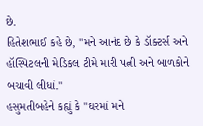છે.
હિતેશભાઈ કહે છે, "મને આનંદ છે કે ડૉક્ટર્સ અને હૉસ્પિટલની મેડિકલ ટીમે મારી પત્ની અને બાળકોને બચાવી લીધાં."
હસુમતીબહેને કહ્યું કે "ઘરમાં મને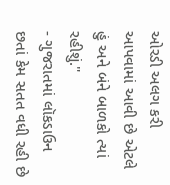ઓરડી અલગ કરી આપવામાં આવી છે એટલે હું અને બંને બાળકો ત્યાં રહીશું."
- ગુજરાતમાં લૉકડાઉન છતાં કેમ સતત વધી રહી છે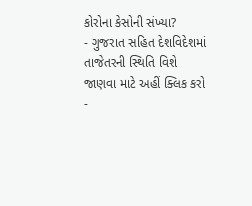કોરોના કેસોની સંખ્યા?
- ગુજરાત સહિત દેશવિદેશમાં તાજેતરની સ્થિતિ વિશે જાણવા માટે અહીં ક્લિક કરો
-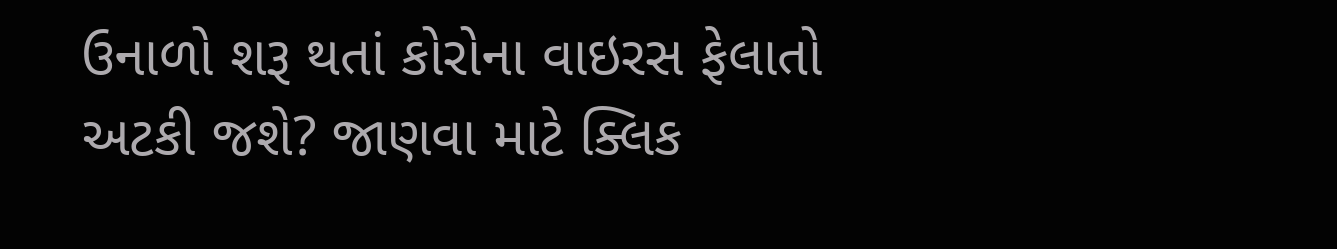ઉનાળો શરૂ થતાં કોરોના વાઇરસ ફેલાતો અટકી જશે? જાણવા માટે ક્લિક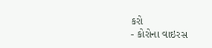કરો
- કોરોના વાઇરસ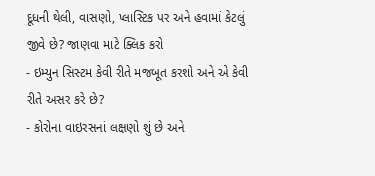દૂધની થેલી, વાસણો, પ્લાસ્ટિક પર અને હવામાં કેટલું જીવે છે? જાણવા માટે ક્લિક કરો
- ઇમ્યુન સિસ્ટમ કેવી રીતે મજબૂત કરશો અને એ કેવી રીતે અસર કરે છે?
- કોરોના વાઇરસનાં લક્ષણો શું છે અને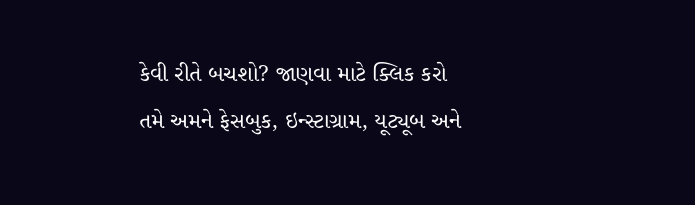કેવી રીતે બચશો? જાણવા માટે ક્લિક કરો
તમે અમને ફેસબુક, ઇન્સ્ટાગ્રામ, યૂટ્યૂબ અને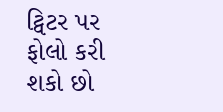ટ્વિટર પર ફોલો કરી શકો છો